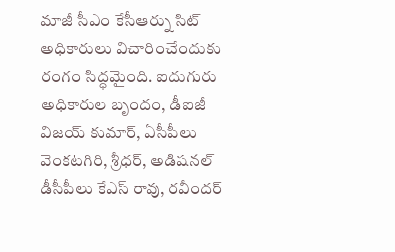మాజీ సీఎం కేసీఆర్ను సిట్ అధికారులు విచారించేందుకు రంగం సిద్ధమైంది. ఐదుగురు అధికారుల బృందం, డీఐజీ విజయ్ కుమార్, ఏసీపీలు వెంకటగిరి, శ్రీధర్, అడిషనల్ డీసీపీలు కేఎస్ రావు, రవీందర్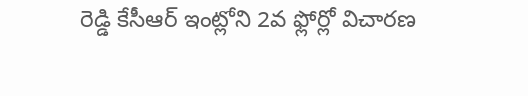రెడ్డి కేసీఆర్ ఇంట్లోని 2వ ఫ్లోర్లో విచారణ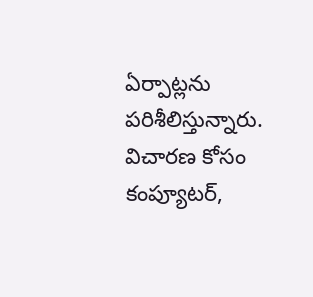ఏర్పాట్లను పరిశీలిస్తున్నారు. విచారణ కోసం కంప్యూటర్,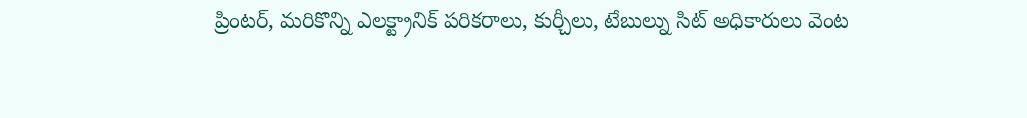ప్రింటర్, మరికొన్ని ఎలక్ట్రానిక్ పరికరాలు, కుర్చీలు, టేబుల్ను సిట్ అధికారులు వెంట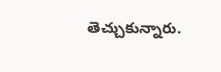తెచ్చుకున్నారు.